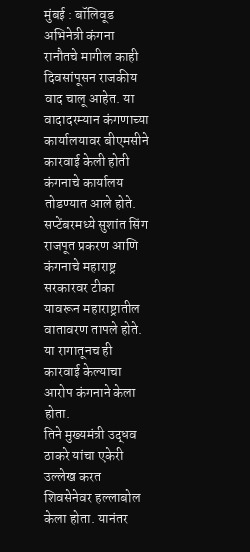मुंबई : बॉलिवूड अभिनेत्री कंगना रानौतचे मागील काही दिवसांपूसन राजकीय वाद चालू आहेत. या वादादरम्यान कंगणाच्या कार्यालयावर बीएमसीने कारवाई केली होती कंगनाचे कार्यालय तोडण्यात आले होते. सप्टेंबरमध्ये सुशांत सिंग राजपूत प्रकरण आणि कंगनाचे महाराष्ट्र सरकारवर टीका यावरून महाराष्ट्रातील वातावरण तापले होते. या रागातूनच ही कारवाई केल्याचा आरोप कंगनाने केला होता.
तिने मुख्यमंत्री उद्धव ठाकरे यांचा एकेरी उल्लेख करत शिवसेनेवर हल्लाबोल केला होता. यानंतर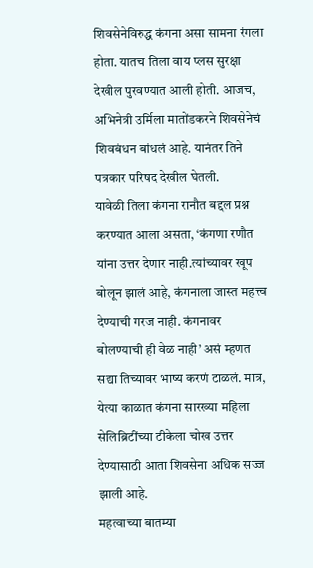शिवसेनेविरुद्ध कंगना असा सामना रंगला होता. यातच तिला वाय प्लस सुरक्षा देखील पुरवण्यात आली होती. आजच, अभिनेत्री उर्मिला मातोंडकरने शिवसेनेचं शिवबंधन बांधलं आहे. यानंतर तिने पत्रकार परिषद देखील घेतली.
यावेळी तिला कंगना रानौत बद्दल प्रश्न करण्यात आला असता, ‘कंगणा रणौत यांना उत्तर देणार नाही.त्यांच्यावर खूप बोलून झालं आहे, कंगनाला जास्त महत्त्व देण्याची गरज नाही. कंगनावर बोलण्याची ही वेळ नाही’ असं म्हणत सद्या तिच्यावर भाष्य करणं टाळलं. मात्र, येत्या काळात कंगना सारख्या महिला सेलिब्रिटींच्या टीकेला चोख उत्तर देण्यासाठी आता शिवसेना अधिक सज्ज झाली आहे.
महत्वाच्या बातम्या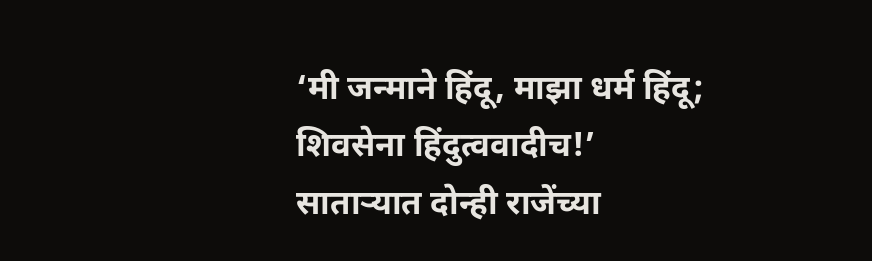‘मी जन्माने हिंदू, माझा धर्म हिंदू; शिवसेना हिंदुत्ववादीच!’
साताऱ्यात दोन्ही राजेंच्या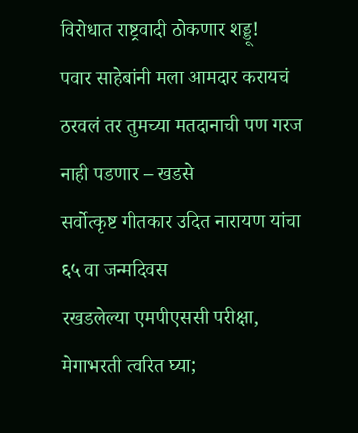विरोधात राष्ट्रवादी ठोकणार शड्डू!
पवार साहेबांनी मला आमदार करायचं ठरवलं तर तुमच्या मतदानाची पण गरज नाही पडणार – खडसे
सर्वोत्कृष्ट गीतकार उदित नारायण यांचा ६५ वा जन्मदिवस
रखडलेल्या एमपीएससी परीक्षा, मेगाभरती त्वरित घ्या;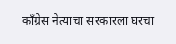काँग्रेस नेत्याचा सरकारला घरचा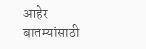आहेर
बातम्यांसाठी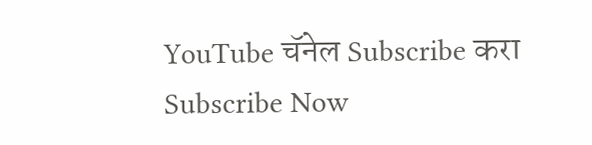YouTube चॅनेल Subscribe करा
Subscribe Now